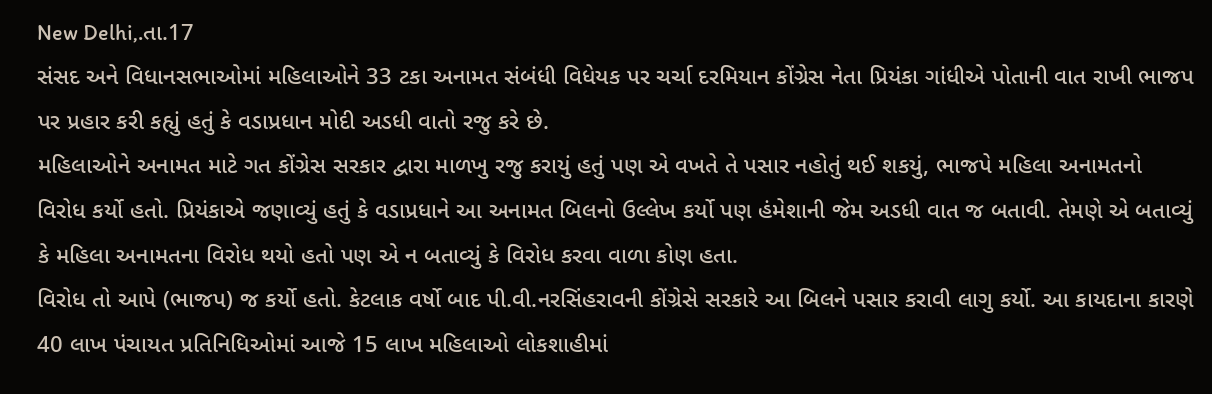New Delhi,.તા.17
સંસદ અને વિધાનસભાઓમાં મહિલાઓને 33 ટકા અનામત સંબંધી વિધેયક પર ચર્ચા દરમિયાન કોંગ્રેસ નેતા પ્રિયંકા ગાંધીએ પોતાની વાત રાખી ભાજપ પર પ્રહાર કરી કહ્યું હતું કે વડાપ્રધાન મોદી અડધી વાતો રજુ કરે છે.
મહિલાઓને અનામત માટે ગત કોંગ્રેસ સરકાર દ્વારા માળખુ રજુ કરાયું હતું પણ એ વખતે તે પસાર નહોતું થઈ શકયું, ભાજપે મહિલા અનામતનો વિરોધ કર્યો હતો. પ્રિયંકાએ જણાવ્યું હતું કે વડાપ્રધાને આ અનામત બિલનો ઉલ્લેખ કર્યો પણ હંમેશાની જેમ અડધી વાત જ બતાવી. તેમણે એ બતાવ્યું કે મહિલા અનામતના વિરોધ થયો હતો પણ એ ન બતાવ્યું કે વિરોધ કરવા વાળા કોણ હતા.
વિરોધ તો આપે (ભાજપ) જ કર્યો હતો. કેટલાક વર્ષો બાદ પી.વી.નરસિંહરાવની કોંગ્રેસે સરકારે આ બિલને પસાર કરાવી લાગુ કર્યો. આ કાયદાના કારણે 40 લાખ પંચાયત પ્રતિનિધિઓમાં આજે 15 લાખ મહિલાઓ લોકશાહીમાં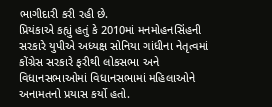ભાગીદારી કરી રહી છે.
પ્રિયંકાએ કહ્યું હતું કે 2010માં મનમોહનસિંહની સરકારે યુપીએ અધ્યક્ષ સોનિયા ગાંધીના નેતૃત્વમાં કોંગ્રેસ સરકારે ફરીથી લોકસભા અને વિધાનસભાઓમાં વિધાનસભામાં મહિલાઓને અનામતનો પ્રયાસ કર્યો હતો.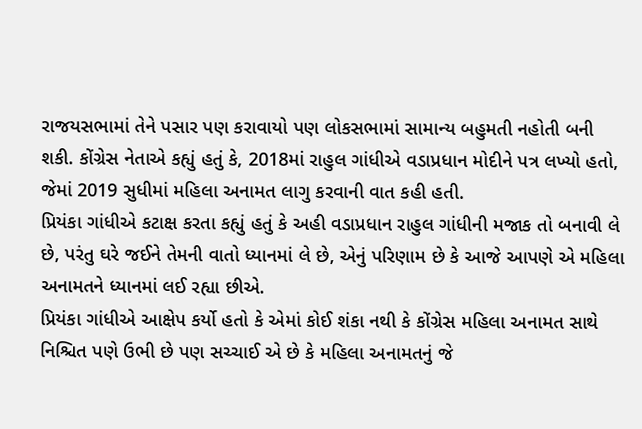રાજયસભામાં તેને પસાર પણ કરાવાયો પણ લોકસભામાં સામાન્ય બહુમતી નહોતી બની શકી. કોંગ્રેસ નેતાએ કહ્યું હતું કે, 2018માં રાહુલ ગાંધીએ વડાપ્રધાન મોદીને પત્ર લખ્યો હતો, જેમાં 2019 સુધીમાં મહિલા અનામત લાગુ કરવાની વાત કહી હતી.
પ્રિયંકા ગાંધીએ કટાક્ષ કરતા કહ્યું હતું કે અહી વડાપ્રધાન રાહુલ ગાંધીની મજાક તો બનાવી લે છે, પરંતુ ઘરે જઈને તેમની વાતો ધ્યાનમાં લે છે, એનું પરિણામ છે કે આજે આપણે એ મહિલા અનામતને ધ્યાનમાં લઈ રહ્યા છીએ.
પ્રિયંકા ગાંધીએ આક્ષેપ કર્યો હતો કે એમાં કોઈ શંકા નથી કે કોંગ્રેસ મહિલા અનામત સાથે નિશ્ચિત પણે ઉભી છે પણ સચ્ચાઈ એ છે કે મહિલા અનામતનું જે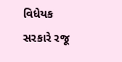વિધેયક સરકારે રજૂ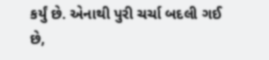કર્યું છે. એનાથી પુરી ચર્ચા બદલી ગઈ છે,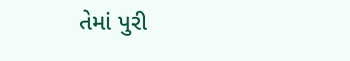તેમાં પુરી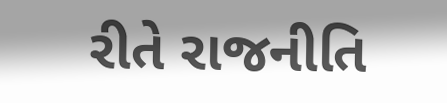રીતે રાજનીતિ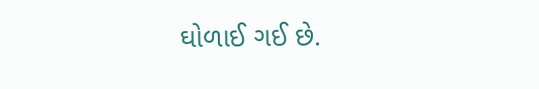ઘોળાઈ ગઈ છે.